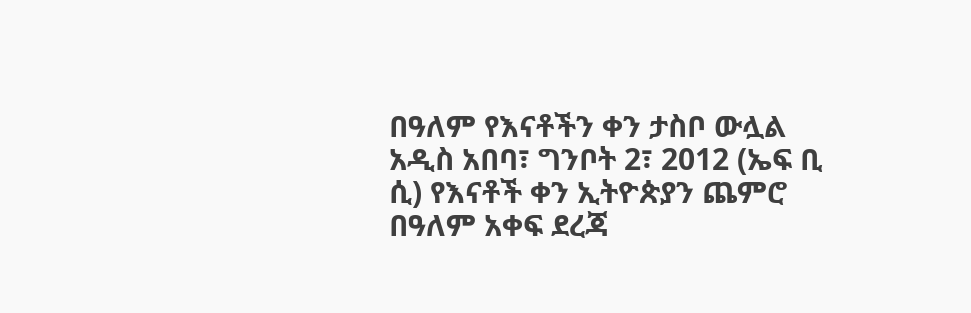በዓለም የእናቶችን ቀን ታስቦ ውሏል
አዲስ አበባ፣ ግንቦት 2፣ 2012 (ኤፍ ቢ ሲ) የእናቶች ቀን ኢትዮጵያን ጨምሮ በዓለም አቀፍ ደረጃ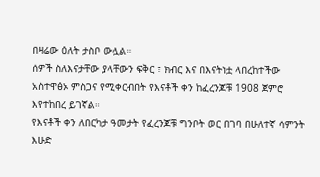በዛሬው ዕለት ታስቦ ውሏል።
ሰዎች ስለእናታቸው ያላቸውን ፍቅር ፣ ክብር እና በእናትነቷ ላበረከተችው አስተዋፅኦ ምስጋና የሚቀርብበት የእናቶች ቀን ከፈረንጆቹ 1908 ጀምሮ እየተከበረ ይገኛል።
የእናቶች ቀን ለበርካታ ዓመታት የፈረንጆቹ ግንቦት ወር በገባ በሁለተኛ ሳምንት እሁድ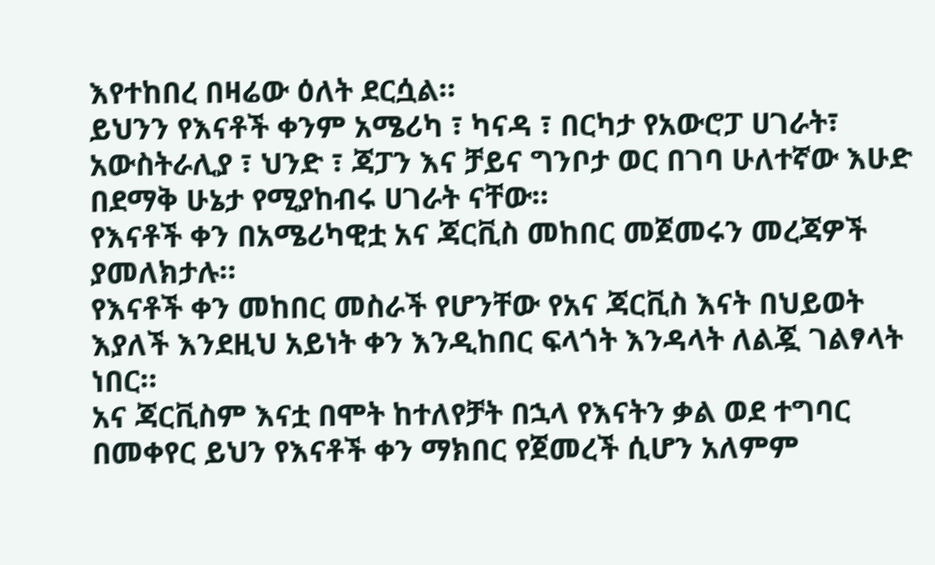እየተከበረ በዛሬው ዕለት ደርሷል።
ይህንን የእናቶች ቀንም አሜሪካ ፣ ካናዳ ፣ በርካታ የአውሮፓ ሀገራት፣ አውስትራሊያ ፣ ህንድ ፣ ጃፓን እና ቻይና ግንቦታ ወር በገባ ሁለተኛው እሁድ በደማቅ ሁኔታ የሚያከብሩ ሀገራት ናቸው።
የእናቶች ቀን በአሜሪካዊቷ አና ጃርቪስ መከበር መጀመሩን መረጃዎች ያመለክታሉ።
የእናቶች ቀን መከበር መስራች የሆንቸው የአና ጃርቪስ እናት በህይወት እያለች እንደዚህ አይነት ቀን እንዲከበር ፍላጎት እንዳላት ለልጇ ገልፃላት ነበር።
አና ጃርቪስም እናቷ በሞት ከተለየቻት በኋላ የእናትን ቃል ወደ ተግባር በመቀየር ይህን የእናቶች ቀን ማክበር የጀመረች ሲሆን አለምም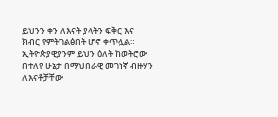ይህንን ቀን ለእናት ያላትን ፍቅር እና ክብር የምትገልፅበት ሆኖ ቀጥሏል።
ኢትዮጵያዊያንም ይህን ዕለት ከወትሮው በተለየ ሁኔታ በማህበራዊ መገነኛ ብዙሃን ለእናቶቻቸው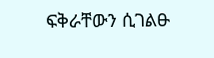ፍቅራቸውን ሲገልፁ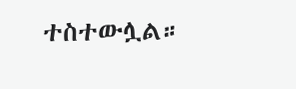ተስተውሏል።